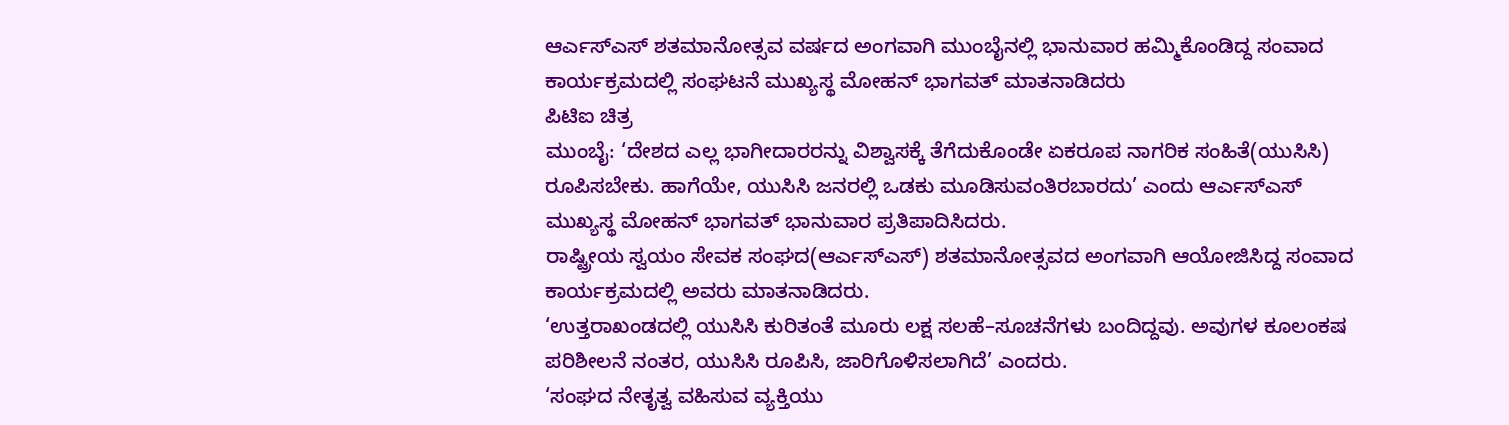ಆರ್ಎಸ್ಎಸ್ ಶತಮಾನೋತ್ಸವ ವರ್ಷದ ಅಂಗವಾಗಿ ಮುಂಬೈನಲ್ಲಿ ಭಾನುವಾರ ಹಮ್ಮಿಕೊಂಡಿದ್ದ ಸಂವಾದ ಕಾರ್ಯಕ್ರಮದಲ್ಲಿ ಸಂಘಟನೆ ಮುಖ್ಯಸ್ಥ ಮೋಹನ್ ಭಾಗವತ್ ಮಾತನಾಡಿದರು
ಪಿಟಿಐ ಚಿತ್ರ
ಮುಂಬೈ: ‘ದೇಶದ ಎಲ್ಲ ಭಾಗೀದಾರರನ್ನು ವಿಶ್ವಾಸಕ್ಕೆ ತೆಗೆದುಕೊಂಡೇ ಏಕರೂಪ ನಾಗರಿಕ ಸಂಹಿತೆ(ಯುಸಿಸಿ) ರೂಪಿಸಬೇಕು. ಹಾಗೆಯೇ, ಯುಸಿಸಿ ಜನರಲ್ಲಿ ಒಡಕು ಮೂಡಿಸುವಂತಿರಬಾರದು’ ಎಂದು ಆರ್ಎಸ್ಎಸ್ ಮುಖ್ಯಸ್ಥ ಮೋಹನ್ ಭಾಗವತ್ ಭಾನುವಾರ ಪ್ರತಿಪಾದಿಸಿದರು.
ರಾಷ್ಟ್ರೀಯ ಸ್ವಯಂ ಸೇವಕ ಸಂಘದ(ಆರ್ಎಸ್ಎಸ್) ಶತಮಾನೋತ್ಸವದ ಅಂಗವಾಗಿ ಆಯೋಜಿಸಿದ್ದ ಸಂವಾದ ಕಾರ್ಯಕ್ರಮದಲ್ಲಿ ಅವರು ಮಾತನಾಡಿದರು.
‘ಉತ್ತರಾಖಂಡದಲ್ಲಿ ಯುಸಿಸಿ ಕುರಿತಂತೆ ಮೂರು ಲಕ್ಷ ಸಲಹೆ–ಸೂಚನೆಗಳು ಬಂದಿದ್ದವು. ಅವುಗಳ ಕೂಲಂಕಷ ಪರಿಶೀಲನೆ ನಂತರ, ಯುಸಿಸಿ ರೂಪಿಸಿ, ಜಾರಿಗೊಳಿಸಲಾಗಿದೆ’ ಎಂದರು.
‘ಸಂಘದ ನೇತೃತ್ವ ವಹಿಸುವ ವ್ಯಕ್ತಿಯು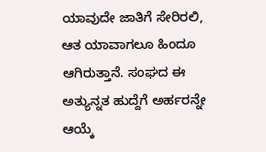ಯಾವುದೇ ಜಾತಿಗೆ ಸೇರಿರಲಿ, ಆತ ಯಾವಾಗಲೂ ಹಿಂದೂ ಆಗಿರುತ್ತಾನೆ. ಸಂಘದ ಈ ಅತ್ಯುನ್ನತ ಹುದ್ದೆಗೆ ಅರ್ಹರನ್ನೇ ಆಯ್ಕೆ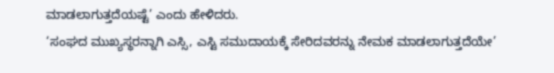ಮಾಡಲಾಗುತ್ತದೆಯಷ್ಟೆ’ ಎಂದು ಹೇಳಿದರು.
‘ಸಂಘದ ಮುಖ್ಯಸ್ಥರನ್ನಾಗಿ ಎಸ್ಸಿ, ಎಸ್ಟಿ ಸಮುದಾಯಕ್ಕೆ ಸೇರಿದವರನ್ನು ನೇಮಕ ಮಾಡಲಾಗುತ್ತದೆಯೇ’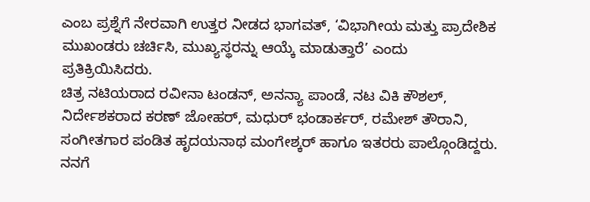ಎಂಬ ಪ್ರಶ್ನೆಗೆ ನೇರವಾಗಿ ಉತ್ತರ ನೀಡದ ಭಾಗವತ್, ‘ವಿಭಾಗೀಯ ಮತ್ತು ಪ್ರಾದೇಶಿಕ ಮುಖಂಡರು ಚರ್ಚಿಸಿ, ಮುಖ್ಯಸ್ಥರನ್ನು ಆಯ್ಕೆ ಮಾಡುತ್ತಾರೆ’ ಎಂದು ಪ್ರತಿಕ್ರಿಯಿಸಿದರು.
ಚಿತ್ರ ನಟಿಯರಾದ ರವೀನಾ ಟಂಡನ್, ಅನನ್ಯಾ ಪಾಂಡೆ, ನಟ ವಿಕಿ ಕೌಶಲ್, ನಿರ್ದೇಶಕರಾದ ಕರಣ್ ಜೋಹರ್, ಮಧುರ್ ಭಂಡಾರ್ಕರ್, ರಮೇಶ್ ತೌರಾನಿ, ಸಂಗೀತಗಾರ ಪಂಡಿತ ಹೃದಯನಾಥ ಮಂಗೇಶ್ಕರ್ ಹಾಗೂ ಇತರರು ಪಾಲ್ಗೊಂಡಿದ್ದರು.
ನನಗೆ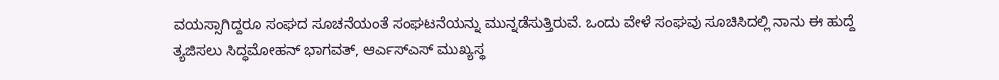ವಯಸ್ಸಾಗಿದ್ದರೂ ಸಂಘದ ಸೂಚನೆಯಂತೆ ಸಂಘಟನೆಯನ್ನು ಮುನ್ನಡೆಸುತ್ತಿರುವೆ. ಒಂದು ವೇಳೆ ಸಂಘವು ಸೂಚಿಸಿದಲ್ಲಿ ನಾನು ಈ ಹುದ್ದೆ ತ್ಯಜಿಸಲು ಸಿದ್ಧಮೋಹನ್ ಭಾಗವತ್, ಆರ್ಎಸ್ಎಸ್ ಮುಖ್ಯಸ್ಥ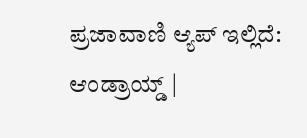ಪ್ರಜಾವಾಣಿ ಆ್ಯಪ್ ಇಲ್ಲಿದೆ: ಆಂಡ್ರಾಯ್ಡ್ |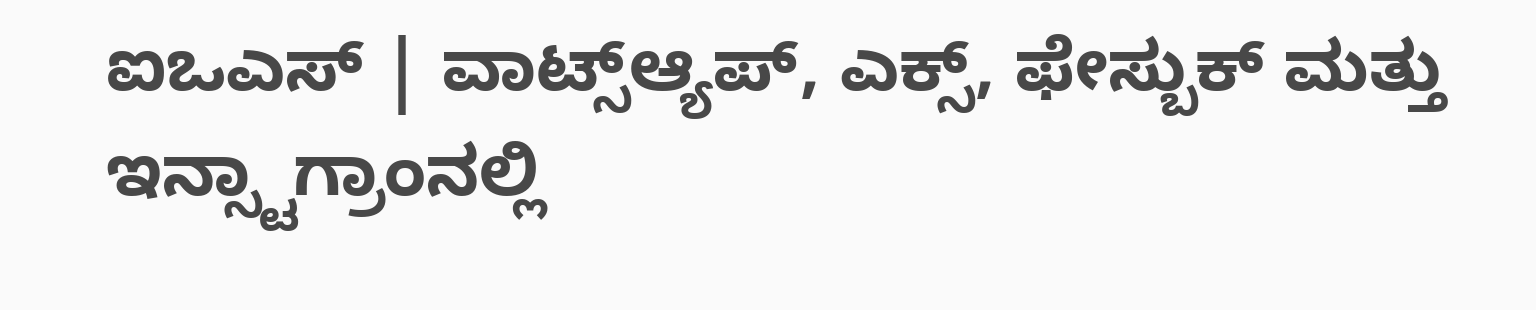ಐಒಎಸ್ | ವಾಟ್ಸ್ಆ್ಯಪ್, ಎಕ್ಸ್, ಫೇಸ್ಬುಕ್ ಮತ್ತು ಇನ್ಸ್ಟಾಗ್ರಾಂನಲ್ಲಿ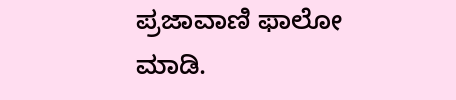ಪ್ರಜಾವಾಣಿ ಫಾಲೋ ಮಾಡಿ.